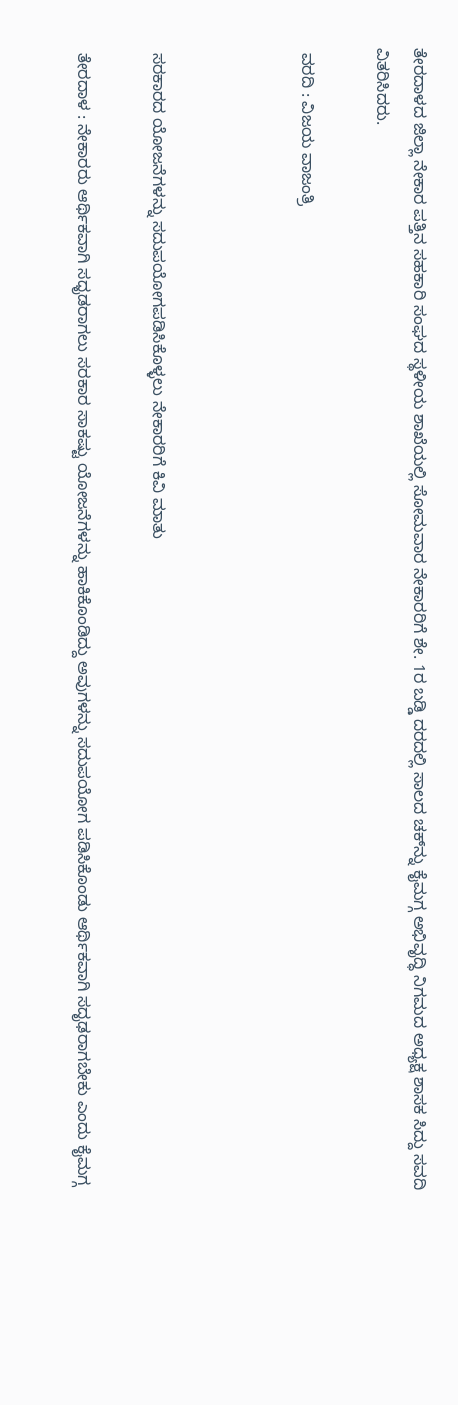ತೇರದಾಳದ ಜಿಲ್ಲಾ ನೇಕಾರ ಪತ್ತಿನ ಸಹಕಾರಿ ಸಂಘದ ಸ್ಥಳೀಯ ಶಾಖೆಯಲ್ಲಿ ಸೋಮವಾರ ನೇಕಾರರಿಗೆ ಶೇ. 1ರ ಬಡ್ಡಿ ದರದಲ್ಲಿ ಸಾಲದ ಚಕ್‍ನ್ನು ಕೈಮಗ್ಗ ಅಭಿವೃದ್ಧಿ ನಿಗಮದ ಅಧ್ಯಕ್ಷ ಶಾಸಕ ಸಿದ್ದು ಸವದಿ ವಿತರಿಸಿದರು.

 ವರದಿ : ವಿಜಯ ವಾಜಂತ್ರಿ



 ಸರಕಾರದ ಯೋಜನೆಗಳನ್ನು ಸದುಪಯೋಗಪಡಿಸಿಕೊಳ್ಳಲು ನೇಕಾರರಿಗೆ ಕಿವಿ ಮಾತು

 ತೇರದಾಳ : ನೇಕಾರರು ಆರ್ಥಿಕವಾಗಿ ಸಧೃಡರಾಗಲು ಸರಕಾರ ಸಾಕಷ್ಟು ಯೋಜನೆಗಳನ್ನು ಹಾಕಿಕೊಂಡಿದ್ದು ಅವುಗಳನ್ನು ಸದುಪಯೋಗ ಪಡಿಸಿಕೊಂಡು ಆರ್ಥಿಕವಾಗಿ ಸದೃಢರಾಗಬೇಕು ಎಂದು ಕೈಮಗ್ಗ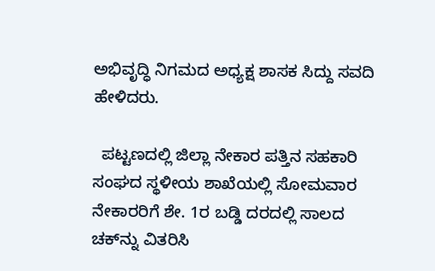ಅಭಿವೃದ್ಧಿ ನಿಗಮದ ಅಧ್ಯಕ್ಷ ಶಾಸಕ ಸಿದ್ದು ಸವದಿ ಹೇಳಿದರು.

  ಪಟ್ಟಣದಲ್ಲಿ ಜಿಲ್ಲಾ ನೇಕಾರ ಪತ್ತಿನ ಸಹಕಾರಿ ಸಂಘದ ಸ್ಥಳೀಯ ಶಾಖೆಯಲ್ಲಿ ಸೋಮವಾರ ನೇಕಾರರಿಗೆ ಶೇ. 1ರ ಬಡ್ಡಿ ದರದಲ್ಲಿ ಸಾಲದ ಚಕ್‍ನ್ನು ವಿತರಿಸಿ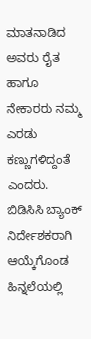ಮಾತನಾಡಿದ ಅವರು ರೈತ ಹಾಗೂ ನೇಕಾರರು ನಮ್ಮ ಎರಡು ಕಣ್ಣುಗಳಿದ್ದಂತೆ ಎಂದರು. ಬಿಡಿಸಿಸಿ ಬ್ಯಾಂಕ್ ನಿರ್ದೇಶಕರಾಗಿ ಆಯ್ಕೆಗೊಂಡ ಹಿನ್ನಲೆಯಲ್ಲಿ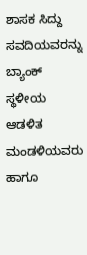ಶಾಸಕ ಸಿದ್ದು ಸವದಿಯವರನ್ನು ಬ್ಯಾಂಕ್ ಸ್ಥಳೀಯ ಆಡಳಿತ ಮಂಡಳಿಯವರು ಹಾಗೂ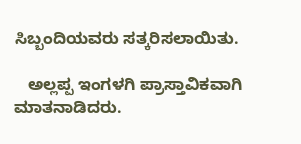ಸಿಬ್ಬಂದಿಯವರು ಸತ್ಕರಿಸಲಾಯಿತು.

   ಅಲ್ಲಪ್ಪ ಇಂಗಳಗಿ ಪ್ರಾಸ್ತಾವಿಕವಾಗಿ ಮಾತನಾಡಿದರು.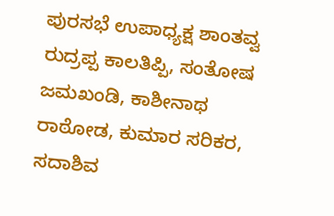ಪುರಸಭೆ ಉಪಾಧ್ಯಕ್ಷ ಶಾಂತವ್ವ ರುದ್ರಪ್ಪ ಕಾಲತಿಪ್ಪಿ, ಸಂತೋಷ ಜಮಖಂಡಿ, ಕಾಶೀನಾಥ ರಾಠೋಡ, ಕುಮಾರ ಸರಿಕರ, ಸದಾಶಿವ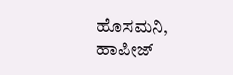ಹೊಸಮನಿ, ಹಾಪೀಜ್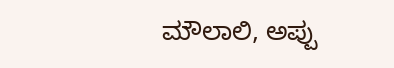ಮೌಲಾಲಿ, ಅಪ್ಪು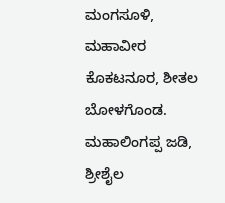ಮಂಗಸೂಳಿ, ಮಹಾವೀರ ಕೊಕಟನೂರ, ಶೀತಲ ಬೋಳಗೊಂಡ. ಮಹಾಲಿಂಗಪ್ಪ ಜಡಿ, ಶ್ರೀಶೈಲ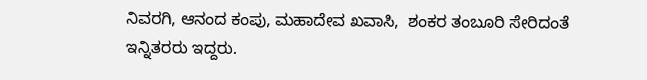ನಿವರಗಿ, ಆನಂದ ಕಂಪು, ಮಹಾದೇವ ಖವಾಸಿ,  ಶಂಕರ ತಂಬೂರಿ ಸೇರಿದಂತೆ ಇನ್ನಿತರರು ಇದ್ದರು.